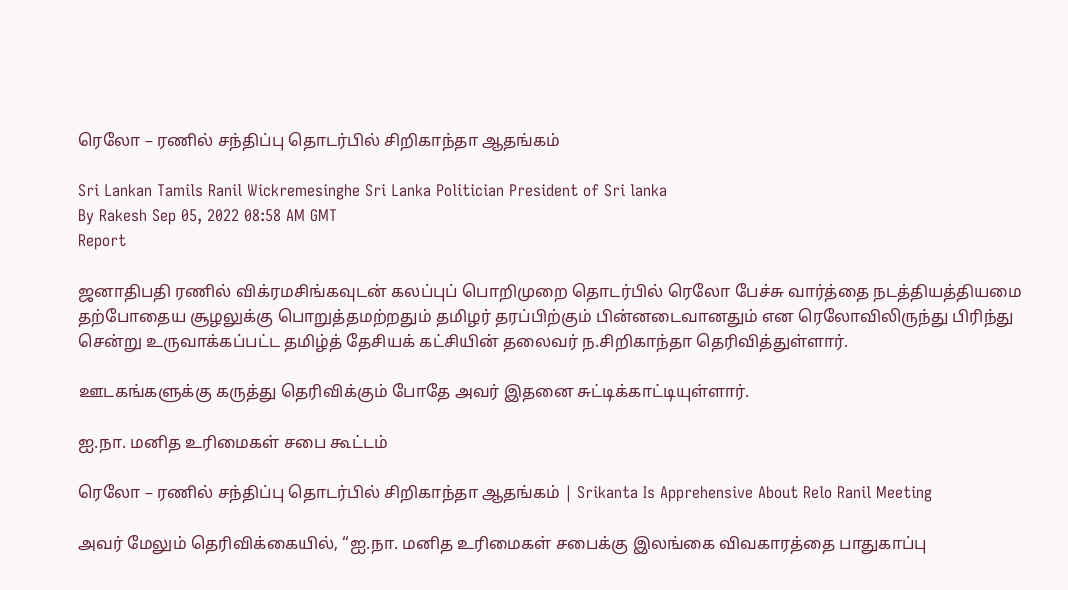ரெலோ – ரணில் சந்திப்பு தொடர்பில் சிறிகாந்தா ஆதங்கம்

Sri Lankan Tamils Ranil Wickremesinghe Sri Lanka Politician President of Sri lanka
By Rakesh Sep 05, 2022 08:58 AM GMT
Report

ஜனாதிபதி ரணில் விக்ரமசிங்கவுடன் கலப்புப் பொறிமுறை தொடர்பில் ரெலோ பேச்சு வார்த்தை நடத்தியத்தியமை தற்போதைய சூழலுக்கு பொறுத்தமற்றதும் தமிழர் தரப்பிற்கும் பின்னடைவானதும் என ரெலோவிலிருந்து பிரிந்து சென்று உருவாக்கப்பட்ட தமிழ்த் தேசியக் கட்சியின் தலைவர் ந.சிறிகாந்தா தெரிவித்துள்ளார்.

ஊடகங்களுக்கு கருத்து தெரிவிக்கும் போதே அவர் இதனை சுட்டிக்காட்டியுள்ளார்.

ஐ.நா. மனித உரிமைகள் சபை கூட்டம்

ரெலோ – ரணில் சந்திப்பு தொடர்பில் சிறிகாந்தா ஆதங்கம் | Srikanta Is Apprehensive About Relo Ranil Meeting

அவர் மேலும் தெரிவிக்கையில், “ஐ.நா. மனித உரிமைகள் சபைக்கு இலங்கை விவகாரத்தை பாதுகாப்பு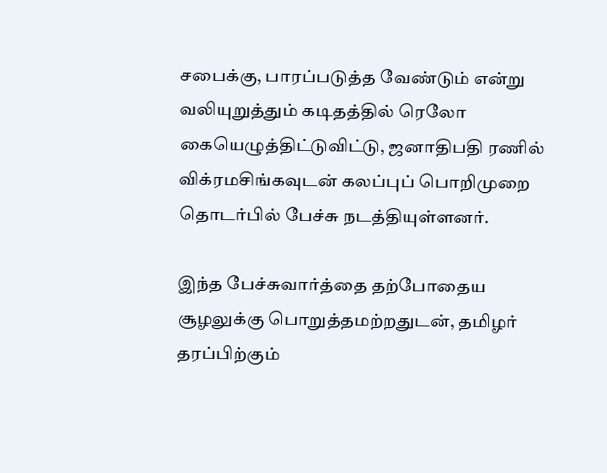சபைக்கு, பாரப்படுத்த வேண்டும் என்று வலியுறுத்தும் கடிதத்தில் ரெலோ கையெழுத்திட்டுவிட்டு, ஜனாதிபதி ரணில் விக்ரமசிங்கவுடன் கலப்புப் பொறிமுறை தொடர்பில் பேச்சு நடத்தியுள்ளனர்.

இந்த பேச்சுவார்த்தை தற்போதைய சூழலுக்கு பொறுத்தமற்றதுடன், தமிழர் தரப்பிற்கும்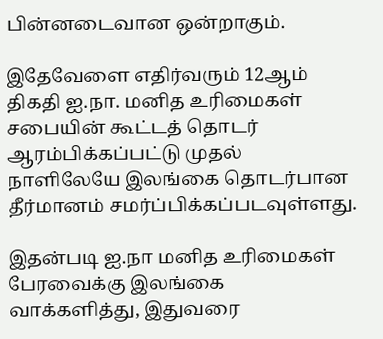பின்னடைவான ஒன்றாகும்.

இதேவேளை எதிர்வரும் 12ஆம் திகதி ஐ.நா. மனித உரிமைகள் சபையின் கூட்டத் தொடர் ஆரம்பிக்கப்பட்டு முதல் நாளிலேயே இலங்கை தொடர்பான தீர்மானம் சமர்ப்பிக்கப்படவுள்ளது.

இதன்படி ஐ.நா மனித உரிமைகள் பேரவைக்கு இலங்கை வாக்களித்து, இதுவரை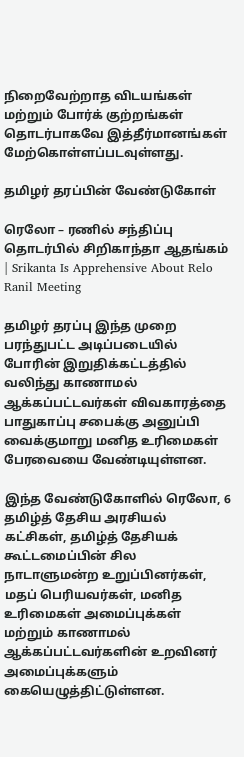நிறைவேற்றாத விடயங்கள் மற்றும் போர்க் குற்றங்கள் தொடர்பாகவே இத்தீர்மானங்கள் மேற்கொள்ளப்படவுள்ளது.

தமிழர் தரப்பின் வேண்டுகோள்

ரெலோ – ரணில் சந்திப்பு தொடர்பில் சிறிகாந்தா ஆதங்கம் | Srikanta Is Apprehensive About Relo Ranil Meeting

தமிழர் தரப்பு இந்த முறை பரந்துபட்ட அடிப்படையில் போரின் இறுதிக்கட்டத்தில் வலிந்து காணாமல் ஆக்கப்பட்டவர்கள் விவகாரத்தை பாதுகாப்பு சபைக்கு அனுப்பி வைக்குமாறு மனித உரிமைகள் பேரவையை வேண்டியுள்ளன.

இந்த வேண்டுகோளில் ரெலோ, 6 தமிழ்த் தேசிய அரசியல் கட்சிகள், தமிழ்த் தேசியக் கூட்டமைப்பின் சில நாடாளுமன்ற உறுப்பினர்கள், மதப் பெரியவர்கள், மனித உரிமைகள் அமைப்புக்கள் மற்றும் காணாமல் ஆக்கப்பட்டவர்களின் உறவினர் அமைப்புக்களும் கையெழுத்திட்டுள்ளன.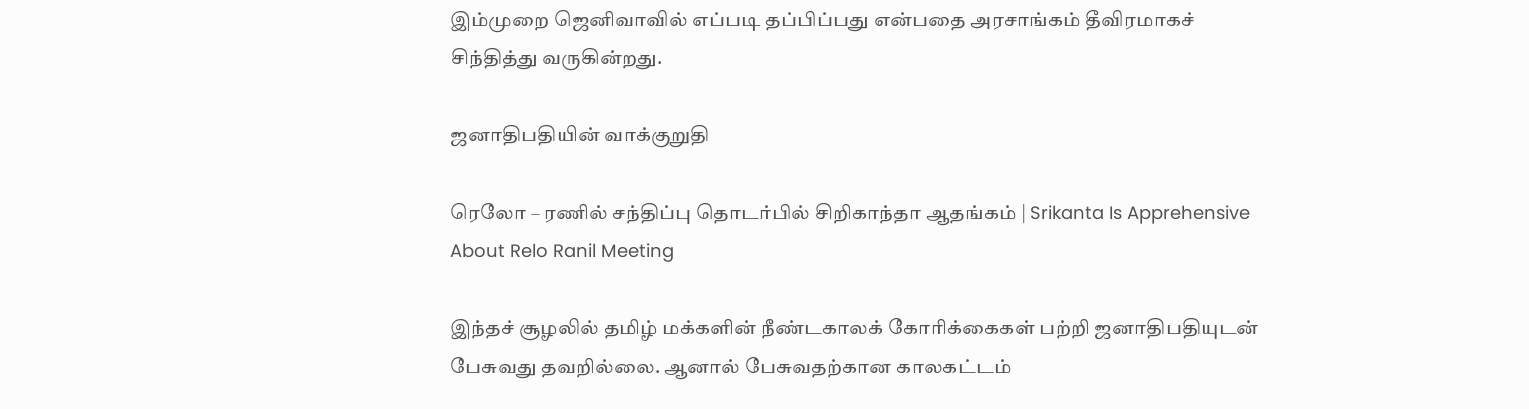இம்முறை ஜெனிவாவில் எப்படி தப்பிப்பது என்பதை அரசாங்கம் தீவிரமாகச் சிந்தித்து வருகின்றது.

ஜனாதிபதியின் வாக்குறுதி

ரெலோ – ரணில் சந்திப்பு தொடர்பில் சிறிகாந்தா ஆதங்கம் | Srikanta Is Apprehensive About Relo Ranil Meeting

இந்தச் சூழலில் தமிழ் மக்களின் நீண்டகாலக் கோரிக்கைகள் பற்றி ஜனாதிபதியுடன் பேசுவது தவறில்லை. ஆனால் பேசுவதற்கான காலகட்டம்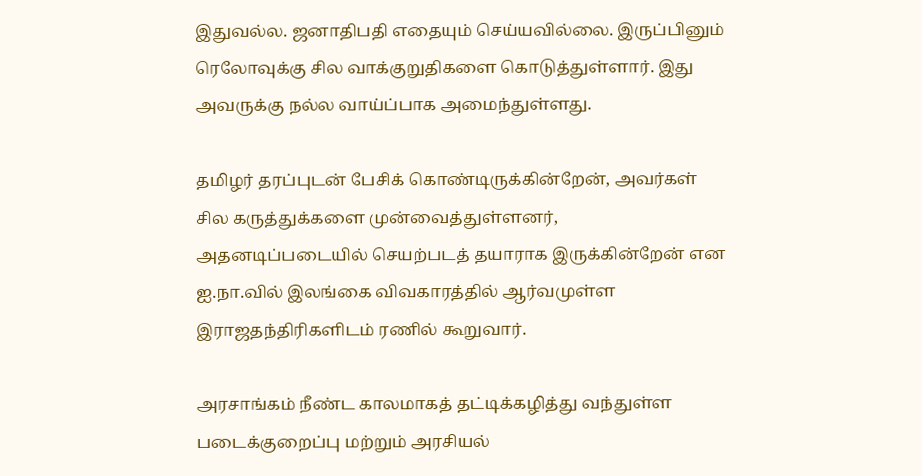இதுவல்ல. ஜனாதிபதி எதையும் செய்யவில்லை. இருப்பினும் ரெலோவுக்கு சில வாக்குறுதிகளை கொடுத்துள்ளார். இது அவருக்கு நல்ல வாய்ப்பாக அமைந்துள்ளது.

தமிழர் தரப்புடன் பேசிக் கொண்டிருக்கின்றேன், அவர்கள் சில கருத்துக்களை முன்வைத்துள்ளனர், அதனடிப்படையில் செயற்படத் தயாராக இருக்கின்றேன் என ஐ.நா.வில் இலங்கை விவகாரத்தில் ஆர்வமுள்ள இராஜதந்திரிகளிடம் ரணில் கூறுவார்.

அரசாங்கம் நீண்ட காலமாகத் தட்டிக்கழித்து வந்துள்ள படைக்குறைப்பு மற்றும் அரசியல்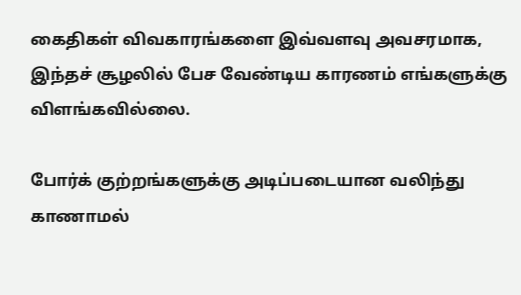கைதிகள் விவகாரங்களை இவ்வளவு அவசரமாக, இந்தச் சூழலில் பேச வேண்டிய காரணம் எங்களுக்கு விளங்கவில்லை.

போர்க் குற்றங்களுக்கு அடிப்படையான வலிந்து காணாமல்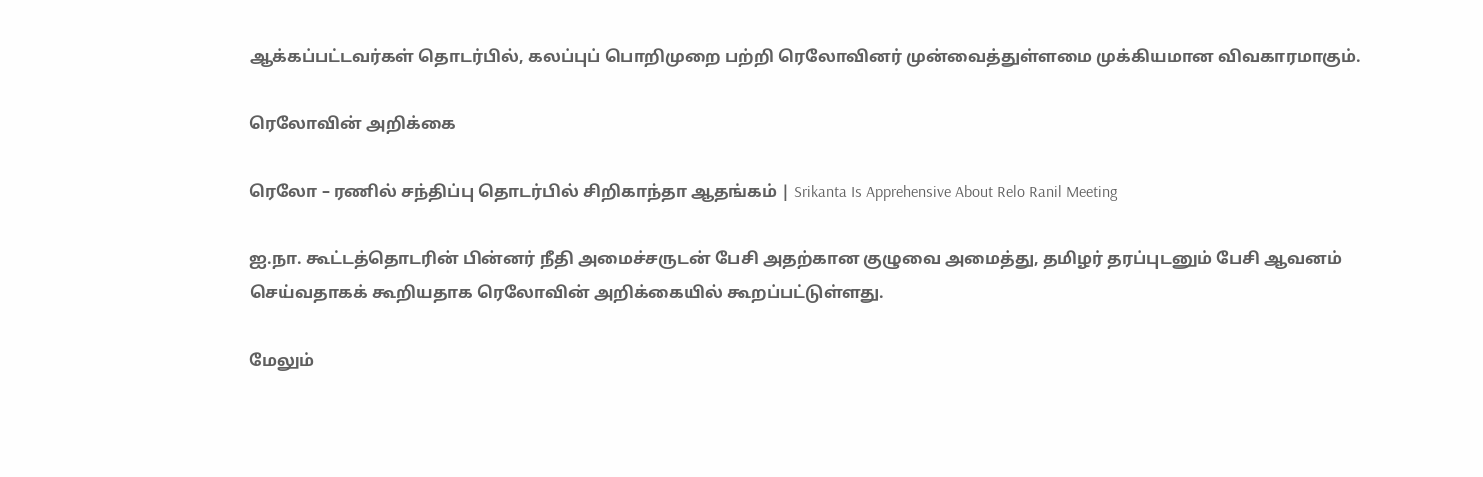ஆக்கப்பட்டவர்கள் தொடர்பில், கலப்புப் பொறிமுறை பற்றி ரெலோவினர் முன்வைத்துள்ளமை முக்கியமான விவகாரமாகும்.

ரெலோவின் அறிக்கை

ரெலோ – ரணில் சந்திப்பு தொடர்பில் சிறிகாந்தா ஆதங்கம் | Srikanta Is Apprehensive About Relo Ranil Meeting

ஐ.நா. கூட்டத்தொடரின் பின்னர் நீதி அமைச்சருடன் பேசி அதற்கான குழுவை அமைத்து, தமிழர் தரப்புடனும் பேசி ஆவனம் செய்வதாகக் கூறியதாக ரெலோவின் அறிக்கையில் கூறப்பட்டுள்ளது.

மேலும்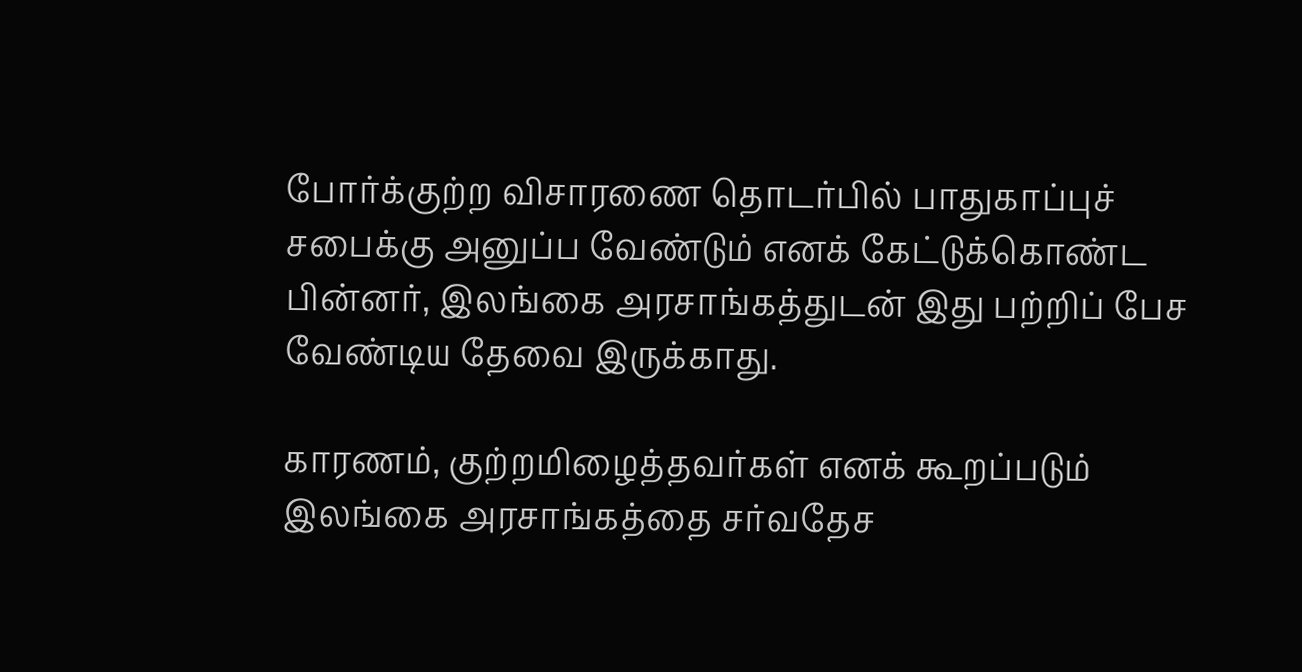போர்க்குற்ற விசாரணை தொடர்பில் பாதுகாப்புச் சபைக்கு அனுப்ப வேண்டும் எனக் கேட்டுக்கொண்ட பின்னர், இலங்கை அரசாங்கத்துடன் இது பற்றிப் பேச வேண்டிய தேவை இருக்காது.

காரணம், குற்றமிழைத்தவர்கள் எனக் கூறப்படும் இலங்கை அரசாங்கத்தை சர்வதேச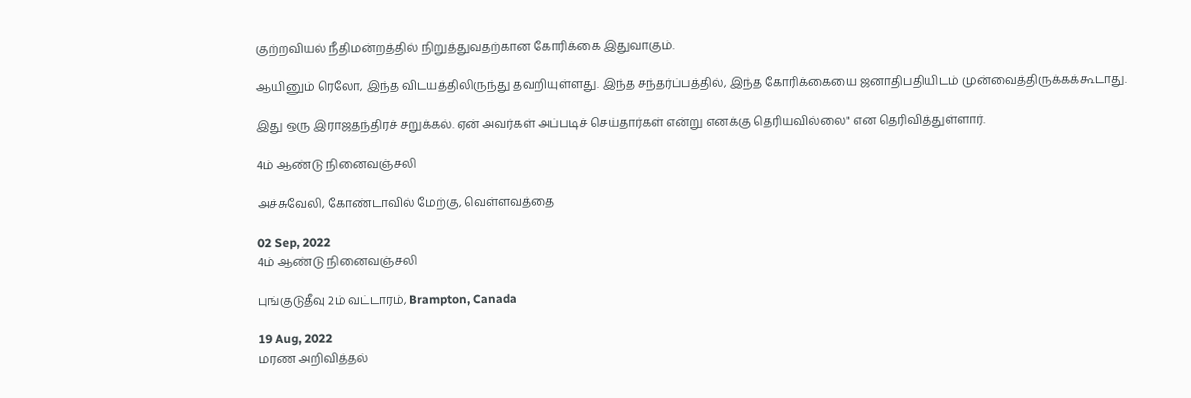குற்றவியல் நீதிமன்றத்தில் நிறுத்துவதற்கான கோரிக்கை இதுவாகும்.

ஆயினும் ரெலோ, இந்த விடயத்திலிருந்து தவறியுள்ளது. இந்த சந்தர்ப்பத்தில், இந்த கோரிக்கையை ஜனாதிபதியிடம் முன்வைத்திருக்கக்கூடாது.

இது ஒரு இராஜதந்திரச் சறுக்கல். ஏன் அவர்கள் அப்படிச் செய்தார்கள் என்று எனக்கு தெரியவில்லை" என தெரிவித்துள்ளார்.

4ம் ஆண்டு நினைவஞ்சலி

அச்சுவேலி, கோண்டாவில் மேற்கு, வெள்ளவத்தை

02 Sep, 2022
4ம் ஆண்டு நினைவஞ்சலி

புங்குடுதீவு 2ம் வட்டாரம், Brampton, Canada

19 Aug, 2022
மரண அறிவித்தல்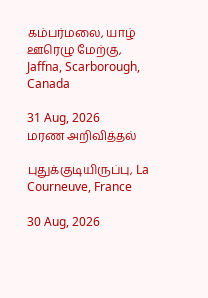கம்பர்மலை, யாழ் ஊரெழு மேற்கு, Jaffna, Scarborough, Canada

31 Aug, 2026
மரண அறிவித்தல்

புதுக்குடியிருப்பு, La Courneuve, France

30 Aug, 2026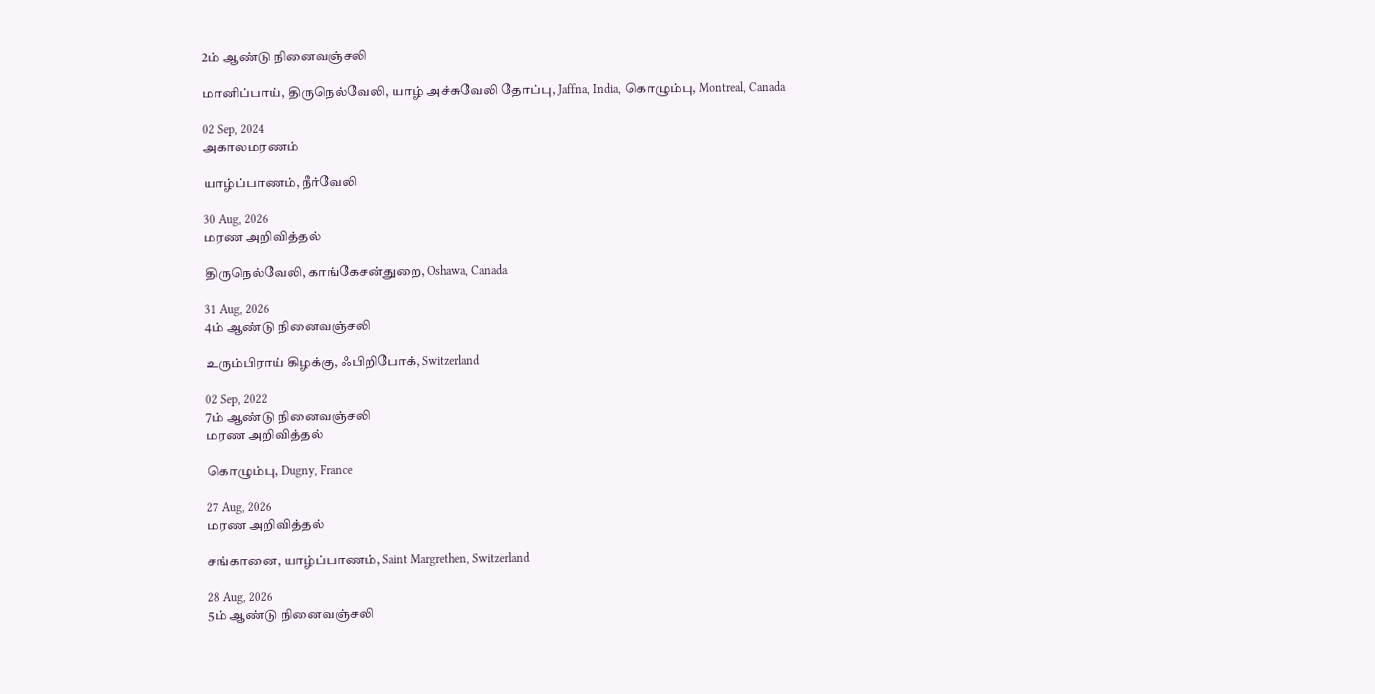2ம் ஆண்டு நினைவஞ்சலி

மானிப்பாய், திருநெல்வேலி, யாழ் அச்சுவேலி தோப்பு, Jaffna, India, கொழும்பு, Montreal, Canada

02 Sep, 2024
அகாலமரணம்

யாழ்ப்பாணம், நீர்வேலி

30 Aug, 2026
மரண அறிவித்தல்

திருநெல்வேலி, காங்கேசன்துறை, Oshawa, Canada

31 Aug, 2026
4ம் ஆண்டு நினைவஞ்சலி

உரும்பிராய் கிழக்கு, ஃபிறிபோக், Switzerland

02 Sep, 2022
7ம் ஆண்டு நினைவஞ்சலி
மரண அறிவித்தல்

கொழும்பு, Dugny, France

27 Aug, 2026
மரண அறிவித்தல்

சங்கானை, யாழ்ப்பாணம், Saint Margrethen, Switzerland

28 Aug, 2026
5ம் ஆண்டு நினைவஞ்சலி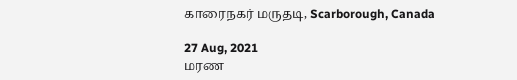காரைநகர் மருதடி, Scarborough, Canada

27 Aug, 2021
மரண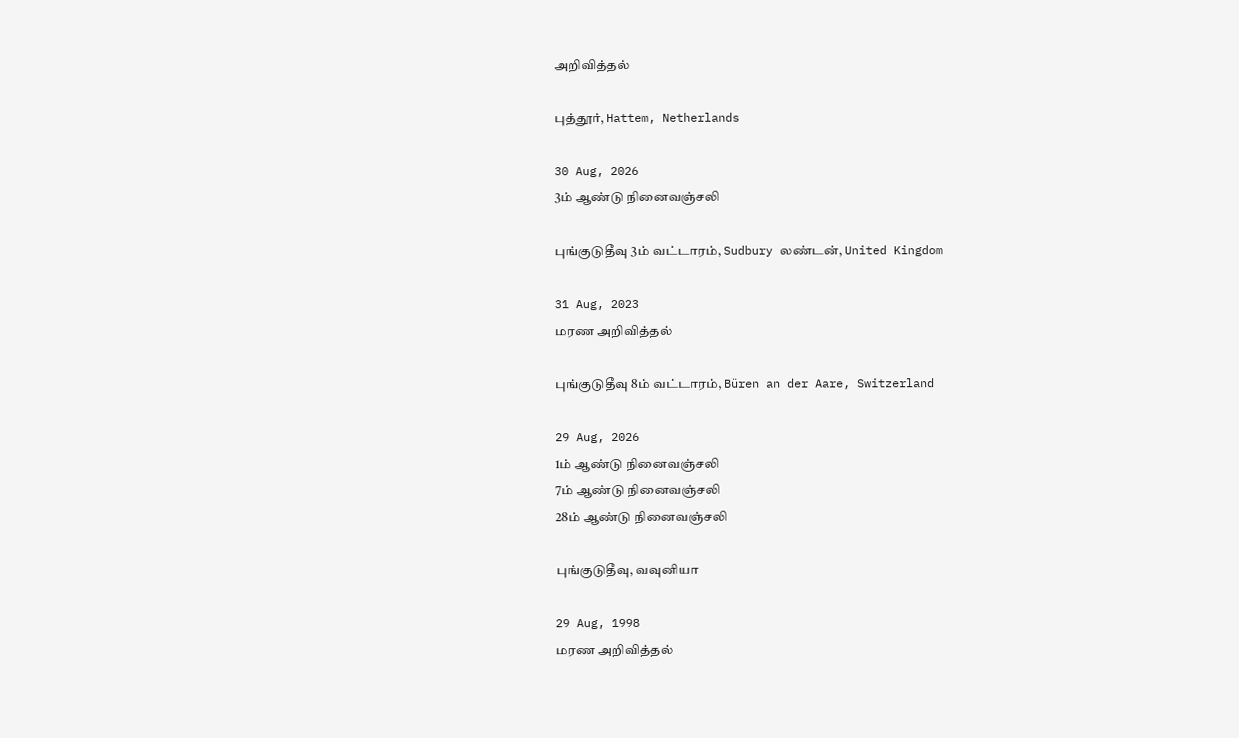அறிவித்தல்

புத்தூர், Hattem, Netherlands

30 Aug, 2026
3ம் ஆண்டு நினைவஞ்சலி

புங்குடுதீவு 3ம் வட்டாரம், Sudbury லண்டன், United Kingdom

31 Aug, 2023
மரண அறிவித்தல்

புங்குடுதீவு 8ம் வட்டாரம், Büren an der Aare, Switzerland

29 Aug, 2026
1ம் ஆண்டு நினைவஞ்சலி
7ம் ஆண்டு நினைவஞ்சலி
28ம் ஆண்டு நினைவஞ்சலி

புங்குடுதீவு, வவுனியா

29 Aug, 1998
மரண அறிவித்தல்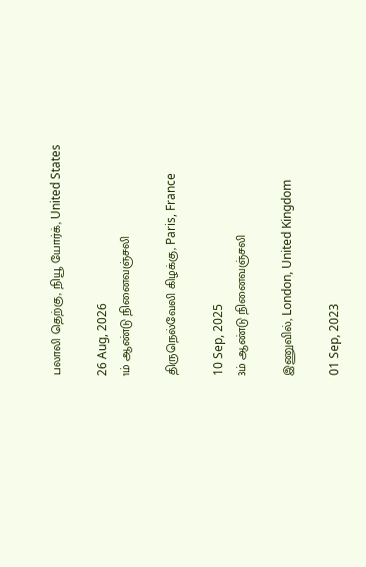பலாலி தெற்கு, நியூ யோர்க், United States

26 Aug, 2026
1ம் ஆண்டு நினைவஞ்சலி

திருநெல்வேலி கிழக்கு, Paris, France

10 Sep, 2025
3ம் ஆண்டு நினைவஞ்சலி

இணுவில், London, United Kingdom

01 Sep, 2023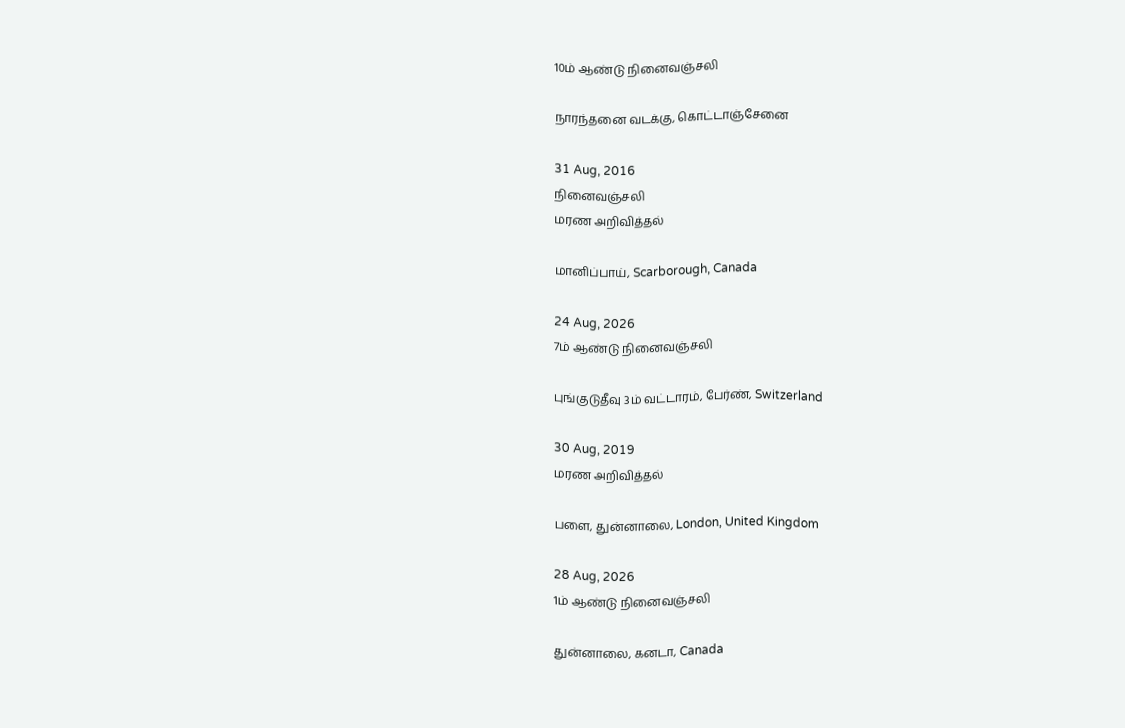10ம் ஆண்டு நினைவஞ்சலி

நாரந்தனை வடக்கு, கொட்டாஞ்சேனை

31 Aug, 2016
நினைவஞ்சலி
மரண அறிவித்தல்

மானிப்பாய், Scarborough, Canada

24 Aug, 2026
7ம் ஆண்டு நினைவஞ்சலி

புங்குடுதீவு 3ம் வட்டாரம், பேர்ண், Switzerland

30 Aug, 2019
மரண அறிவித்தல்

பளை, துன்னாலை, London, United Kingdom

28 Aug, 2026
1ம் ஆண்டு நினைவஞ்சலி

துன்னாலை, கனடா, Canada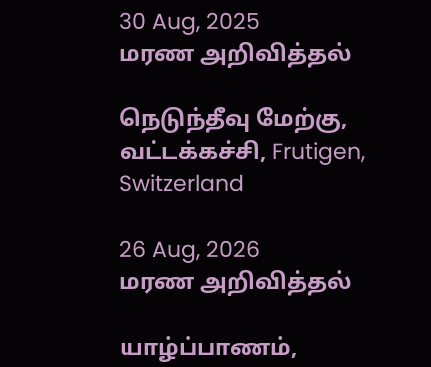30 Aug, 2025
மரண அறிவித்தல்

நெடுந்தீவு மேற்கு, வட்டக்கச்சி, Frutigen, Switzerland

26 Aug, 2026
மரண அறிவித்தல்

யாழ்ப்பாணம்,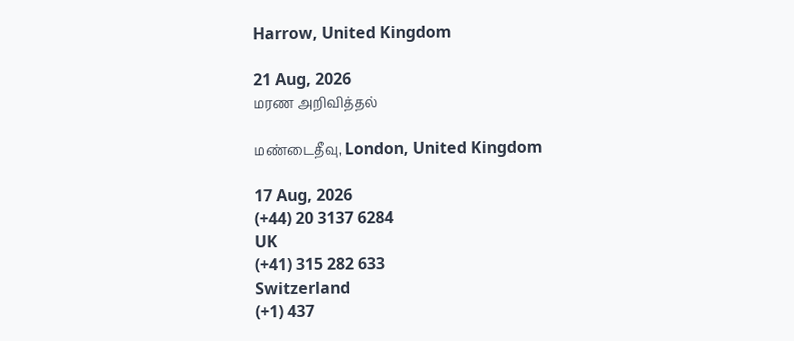Harrow, United Kingdom

21 Aug, 2026
மரண அறிவித்தல்

மண்டைதீவு, London, United Kingdom

17 Aug, 2026
(+44) 20 3137 6284
UK
(+41) 315 282 633
Switzerland
(+1) 437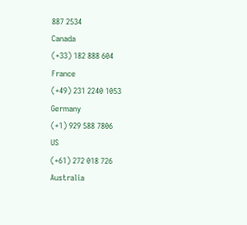887 2534
Canada
(+33) 182 888 604
France
(+49) 231 2240 1053
Germany
(+1) 929 588 7806
US
(+61) 272 018 726
Australia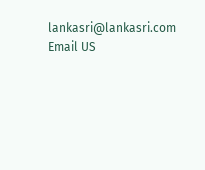lankasri@lankasri.com
Email US